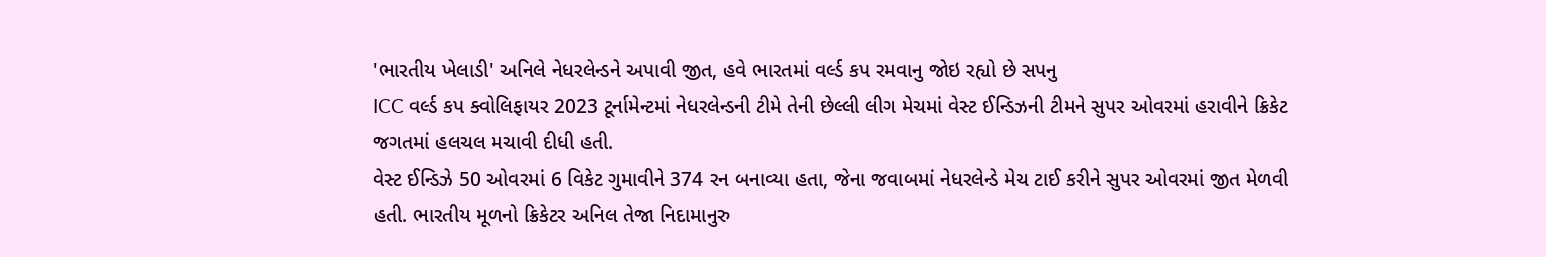'ભારતીય ખેલાડી' અનિલે નેધરલેન્ડને અપાવી જીત, હવે ભારતમાં વર્લ્ડ કપ રમવાનુ જોઇ રહ્યો છે સપનુ
ICC વર્લ્ડ કપ ક્વોલિફાયર 2023 ટૂર્નામેન્ટમાં નેધરલેન્ડની ટીમે તેની છેલ્લી લીગ મેચમાં વેસ્ટ ઈન્ડિઝની ટીમને સુપર ઓવરમાં હરાવીને ક્રિકેટ જગતમાં હલચલ મચાવી દીધી હતી.
વેસ્ટ ઈન્ડિઝે 50 ઓવરમાં 6 વિકેટ ગુમાવીને 374 રન બનાવ્યા હતા, જેના જવાબમાં નેધરલેન્ડે મેચ ટાઈ કરીને સુપર ઓવરમાં જીત મેળવી હતી. ભારતીય મૂળનો ક્રિકેટર અનિલ તેજા નિદામાનુરુ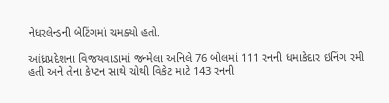નેધરલેન્ડની બેટિંગમાં ચમક્યો હતો.

આંધ્રપ્રદેશના વિજયવાડામાં જન્મેલા અનિલે 76 બોલમાં 111 રનની ધમાકેદાર ઇનિંગ રમી હતી અને તેના કેપ્ટન સાથે ચોથી વિકેટ માટે 143 રનની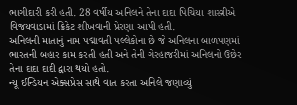ભાગીદારી કરી હતી. 28 વર્ષીય અનિલને તેના દાદા પિચિયા શાસ્ત્રીએ વિજયવાડામાં ક્રિકેટ શીખવાની પ્રેરણા આપી હતી.
અનિલની માતાનું નામ પદ્માવતી પલ્લેકોના છે જે અનિલના બાળપણમાં ભારતની બહાર કામ કરતી હતી અને તેની ગેરહાજરીમાં અનિલનો ઉછેર તેના દાદા દાદી દ્વારા થયો હતો.
ન્યૂ ઈન્ડિયન એક્સપ્રેસ સાથે વાત કરતા અનિલે જણાવ્યું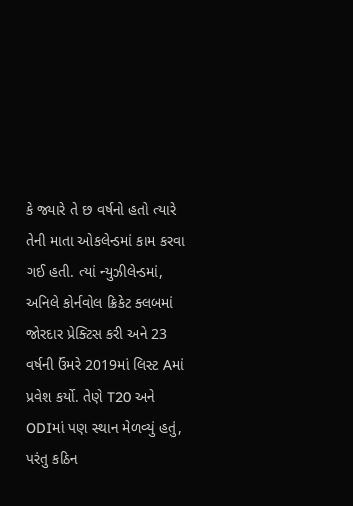કે જ્યારે તે છ વર્ષનો હતો ત્યારે તેની માતા ઓકલેન્ડમાં કામ કરવા ગઈ હતી. ત્યાં ન્યુઝીલેન્ડમાં, અનિલે કોર્નવોલ ક્રિકેટ ક્લબમાં જોરદાર પ્રેક્ટિસ કરી અને 23 વર્ષની ઉંમરે 2019માં લિસ્ટ Aમાં પ્રવેશ કર્યો. તેણે T20 અને ODIમાં પણ સ્થાન મેળવ્યું હતું, પરંતુ કઠિન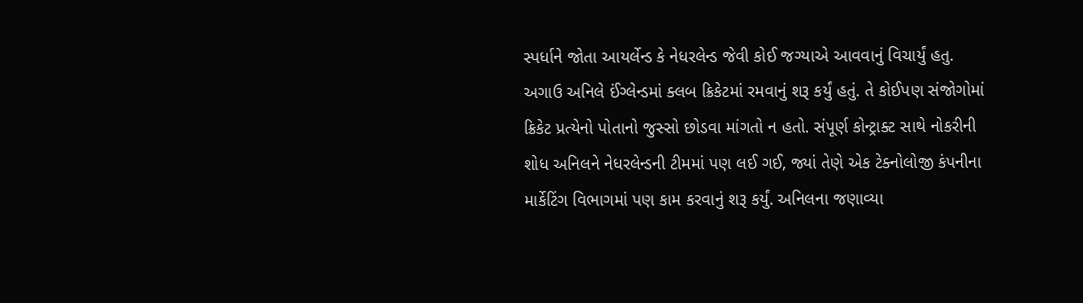સ્પર્ધાને જોતા આયર્લેન્ડ કે નેધરલેન્ડ જેવી કોઈ જગ્યાએ આવવાનું વિચાર્યું હતુ.
અગાઉ અનિલે ઈંગ્લેન્ડમાં ક્લબ ક્રિકેટમાં રમવાનું શરૂ કર્યું હતું. તે કોઈપણ સંજોગોમાં ક્રિકેટ પ્રત્યેનો પોતાનો જુસ્સો છોડવા માંગતો ન હતો. સંપૂર્ણ કોન્ટ્રાક્ટ સાથે નોકરીની શોધ અનિલને નેધરલેન્ડની ટીમમાં પણ લઈ ગઈ, જ્યાં તેણે એક ટેક્નોલોજી કંપનીના માર્કેટિંગ વિભાગમાં પણ કામ કરવાનું શરૂ કર્યું. અનિલના જણાવ્યા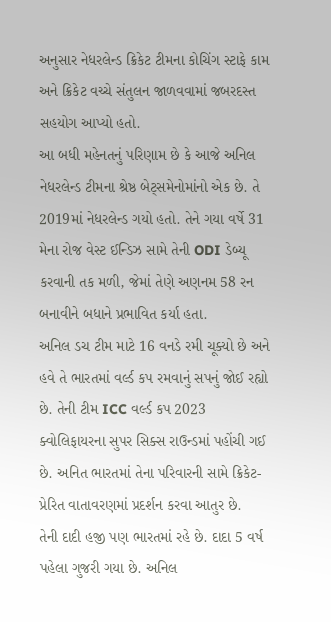અનુસાર નેધરલેન્ડ ક્રિકેટ ટીમના કોચિંગ સ્ટાફે કામ અને ક્રિકેટ વચ્ચે સંતુલન જાળવવામાં જબરદસ્ત સહયોગ આપ્યો હતો.
આ બધી મહેનતનું પરિણામ છે કે આજે અનિલ નેધરલેન્ડ ટીમના શ્રેષ્ઠ બેટ્સમેનોમાંનો એક છે. તે 2019માં નેધરલેન્ડ ગયો હતો. તેને ગયા વર્ષે 31 મેના રોજ વેસ્ટ ઈન્ડિઝ સામે તેની ODI ડેબ્યૂ કરવાની તક મળી, જેમાં તેણે અણનમ 58 રન બનાવીને બધાને પ્રભાવિત કર્યા હતા.
અનિલ ડચ ટીમ માટે 16 વનડે રમી ચૂક્યો છે અને હવે તે ભારતમાં વર્લ્ડ કપ રમવાનું સપનું જોઈ રહ્યો છે. તેની ટીમ ICC વર્લ્ડ કપ 2023 ક્વોલિફાયરના સુપર સિક્સ રાઉન્ડમાં પહોંચી ગઈ છે. અનિત ભારતમાં તેના પરિવારની સામે ક્રિકેટ-પ્રેરિત વાતાવરણમાં પ્રદર્શન કરવા આતુર છે.
તેની દાદી હજી પણ ભારતમાં રહે છે. દાદા 5 વર્ષ પહેલા ગુજરી ગયા છે. અનિલ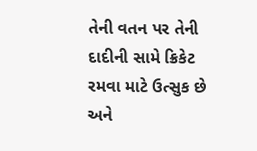તેની વતન પર તેની દાદીની સામે ક્રિકેટ રમવા માટે ઉત્સુક છે અને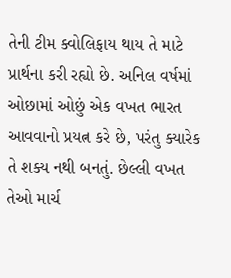તેની ટીમ ક્વોલિફાય થાય તે માટે પ્રાર્થના કરી રહ્યો છે. અનિલ વર્ષમાં ઓછામાં ઓછું એક વખત ભારત આવવાનો પ્રયત્ન કરે છે, પરંતુ ક્યારેક તે શક્ય નથી બનતું. છેલ્લી વખત તેઓ માર્ચ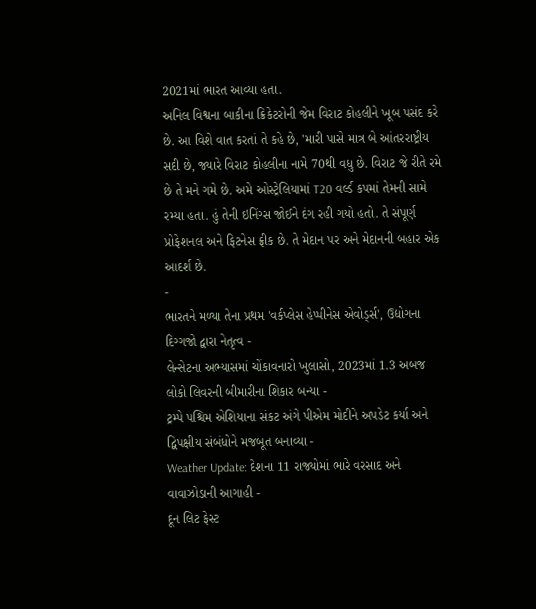2021માં ભારત આવ્યા હતા.
અનિલ વિશ્વના બાકીના ક્રિકેટરોની જેમ વિરાટ કોહલીને ખૂબ પસંદ કરે છે. આ વિશે વાત કરતાં તે કહે છે, 'મારી પાસે માત્ર બે આંતરરાષ્ટ્રીય સદી છે, જ્યારે વિરાટ કોહલીના નામે 70થી વધુ છે. વિરાટ જે રીતે રમે છે તે મને ગમે છે. અમે ઓસ્ટ્રેલિયામાં T20 વર્લ્ડ કપમાં તેમની સામે રમ્યા હતા. હું તેની ઇનિંગ્સ જોઈને દંગ રહી ગયો હતો. તે સંપૂર્ણ પ્રોફેશનલ અને ફિટનેસ ફ્રીક છે. તે મેદાન પર અને મેદાનની બહાર એક આદર્શ છે.
-
ભારતને મળ્યા તેના પ્રથમ 'વર્કપ્લેસ હેપ્પીનેસ એવોર્ડ્સ', ઉદ્યોગના દિગ્ગજો દ્વારા નેતૃત્વ -
લેન્સેટના અભ્યાસમાં ચોંકાવનારો ખુલાસો, 2023માં 1.3 અબજ લોકો લિવરની બીમારીના શિકાર બન્યા -
ટ્રમ્પે પશ્ચિમ એશિયાના સંકટ અંગે પીએમ મોદીને અપડેટ કર્યા અને દ્વિપક્ષીય સંબંધોને મજબૂત બનાવ્યા -
Weather Update: દેશના 11 રાજ્યોમાં ભારે વરસાદ અને વાવાઝોડાની આગાહી -
દૂન લિટ ફેસ્ટ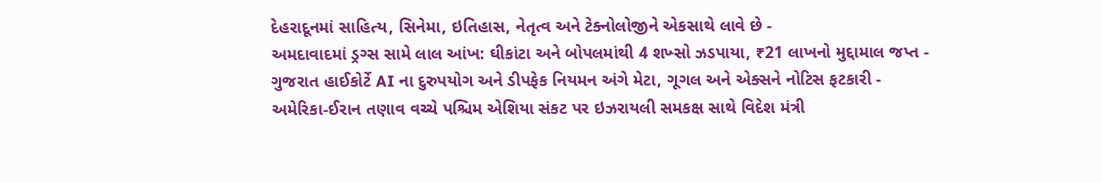દેહરાદૂનમાં સાહિત્ય, સિનેમા, ઇતિહાસ, નેતૃત્વ અને ટેક્નોલોજીને એકસાથે લાવે છે -
અમદાવાદમાં ડ્રગ્સ સામે લાલ આંખ: ઘીકાંટા અને બોપલમાંથી 4 શખ્સો ઝડપાયા, ₹21 લાખનો મુદ્દામાલ જપ્ત -
ગુજરાત હાઈકોર્ટે AI ના દુરુપયોગ અને ડીપફેક નિયમન અંગે મેટા, ગૂગલ અને એક્સને નોટિસ ફટકારી -
અમેરિકા-ઈરાન તણાવ વચ્ચે પશ્ચિમ એશિયા સંકટ પર ઇઝરાયલી સમકક્ષ સાથે વિદેશ મંત્રી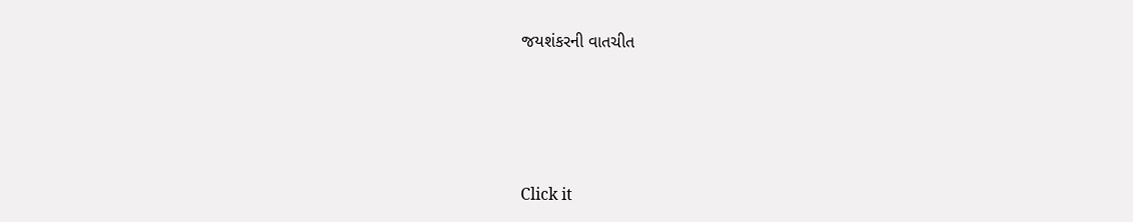જયશંકરની વાતચીત





Click it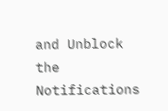and Unblock the Notifications